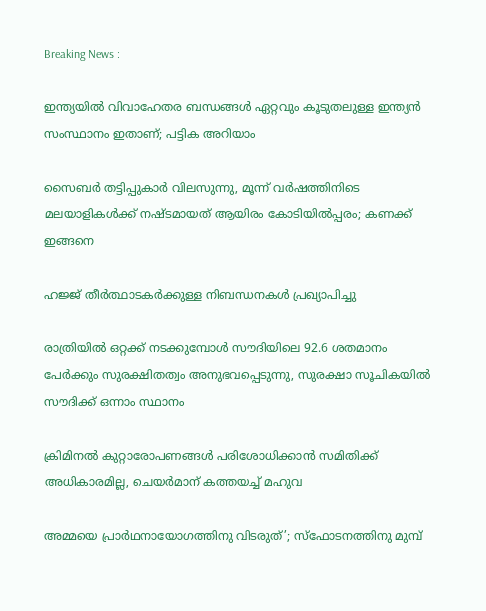Breaking News :

ഇന്ത്യയില്‍ വിവാഹേതര ബന്ധങ്ങള്‍ ഏറ്റവും കൂടുതലുള്ള ഇന്ത്യന്‍ സംസ്ഥാനം ഇതാണ്; പട്ടിക അറിയാം

സൈബര്‍ തട്ടിപ്പുകാര്‍ വിലസുന്നു, മൂന്ന് വര്‍ഷത്തിനിടെ മലയാളികള്‍ക്ക് നഷ്ടമായത് ആയിരം കോടിയില്‍പ്പരം; കണക്ക് ഇങ്ങനെ

ഹജ്ജ് തീർത്ഥാടകർക്കുള്ള നിബന്ധനകൾ പ്രഖ്യാപിച്ചു

രാത്രിയിൽ ഒറ്റക്ക് നടക്കുമ്പോൾ സൗദിയിലെ 92.6 ശതമാനം പേർക്കും സുരക്ഷിതത്വം അനുഭവപ്പെടുന്നു, സുരക്ഷാ സൂചികയിൽ സൗദിക്ക് ഒന്നാം സ്ഥാനം

ക്രിമിനല്‍ കുറ്റാരോപണങ്ങള്‍ പരിശോധിക്കാന്‍ സമിതിക്ക്‌ അധികാരമില്ല, ചെയര്‍മാന്‌ കത്തയച്ച് മഹുവ

അമ്മയെ പ്രാര്‍ഥനായോഗത്തിനു വിടരുത്’; സ്‌ഫോടനത്തിനു മുമ്പ്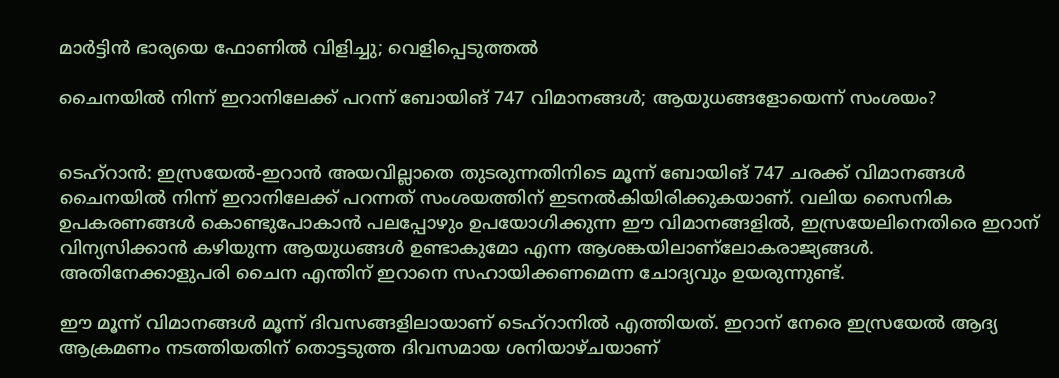മാര്‍ട്ടിന്‍ ഭാര്യയെ ഫോണില്‍ വിളിച്ചു; വെളിപ്പെടുത്തല്‍

ചൈനയില്‍ നിന്ന് ഇറാനിലേക്ക് പറന്ന് ബോയിങ് 747 വിമാനങ്ങള്‍; ആയുധങ്ങളോയെന്ന് സംശയം?


ടെഹ്‌റാന്‍: ഇസ്രയേല്‍-ഇറാന്‍ അയവില്ലാതെ തുടരുന്നതിനിടെ മൂന്ന് ബോയിങ് 747 ചരക്ക് വിമാനങ്ങള്‍ ചൈനയില്‍ നിന്ന് ഇറാനിലേക്ക് പറന്നത് സംശയത്തിന് ഇടനല്‍കിയിരിക്കുകയാണ്. വലിയ സൈനിക ഉപകരണങ്ങള്‍ കൊണ്ടുപോകാന്‍ പലപ്പോഴും ഉപയോഗിക്കുന്ന ഈ വിമാനങ്ങളില്‍, ഇസ്രയേലിനെതിരെ ഇറാന് വിന്യസിക്കാന്‍ കഴിയുന്ന ആയുധങ്ങള്‍ ഉണ്ടാകുമോ എന്ന ആശങ്കയിലാണ്‌ലോകരാജ്യങ്ങള്‍. അതിനേക്കാളുപരി ചൈന എന്തിന് ഇറാനെ സഹായിക്കണമെന്ന ചോദ്യവും ഉയരുന്നുണ്ട്.

ഈ മൂന്ന് വിമാനങ്ങള്‍ മൂന്ന് ദിവസങ്ങളിലായാണ് ടെഹ്‌റാനില്‍ എത്തിയത്. ഇറാന് നേരെ ഇസ്രയേല്‍ ആദ്യ ആക്രമണം നടത്തിയതിന് തൊട്ടടുത്ത ദിവസമായ ശനിയാഴ്ചയാണ്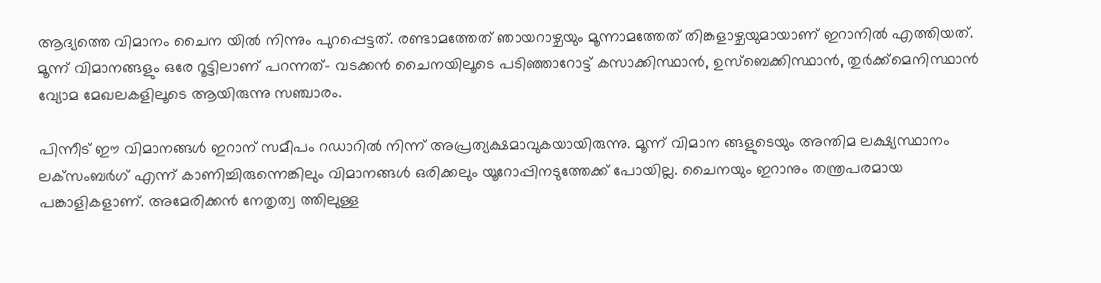ആദ്യത്തെ വിമാനം ചൈന യില്‍ നിന്നും പുറപ്പെട്ടത്. രണ്ടാമത്തേത് ഞായറാഴ്ചയും മൂന്നാമത്തേത് തിങ്കളാഴ്ചയുമായാണ് ഇറാനില്‍ എത്തിയത്. മൂന്ന് വിമാനങ്ങളും ഒരേ റൂട്ടിലാണ് പറന്നത്- വടക്കന്‍ ചൈനയിലൂടെ പടിഞ്ഞാറോട്ട് കസാക്കിസ്ഥാന്‍, ഉസ്‌ബെക്കിസ്ഥാന്‍, തുര്‍ക്ക്‌മെനിസ്ഥാന്‍ വ്യോമ മേഖലകളിലൂടെ ആയിരുന്നു സഞ്ചാരം.

പിന്നീട് ഈ വിമാനങ്ങള്‍ ഇറാന് സമീപം റഡാറില്‍ നിന്ന് അപ്രത്യക്ഷമാവുകയായിരുന്നു. മൂന്ന് വിമാന ങ്ങളുടെയും അന്തിമ ലക്ഷ്യസ്ഥാനം ലക്‌സംബര്‍ഗ് എന്ന് കാണിച്ചിരുന്നെങ്കിലും വിമാനങ്ങള്‍ ഒരിക്കലും യൂറോപ്പിനടുത്തേക്ക് പോയില്ല. ചൈനയും ഇറാനും തന്ത്രപരമായ പങ്കാളികളാണ്. അമേരിക്കന്‍ നേതൃത്വ ത്തിലുള്ള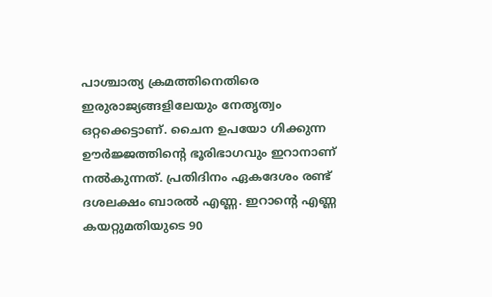പാശ്ചാത്യ ക്രമത്തിനെതിരെ ഇരുരാജ്യങ്ങളിലേയും നേതൃത്വം ഒറ്റക്കെട്ടാണ്. ചൈന ഉപയോ ഗിക്കുന്ന ഊര്‍ജ്ജത്തിന്റെ ഭൂരിഭാഗവും ഇറാനാണ് നല്‍കുന്നത്. പ്രതിദിനം ഏകദേശം രണ്ട് ദശലക്ഷം ബാരല്‍ എണ്ണ. ഇറാന്റെ എണ്ണ കയറ്റുമതിയുടെ 90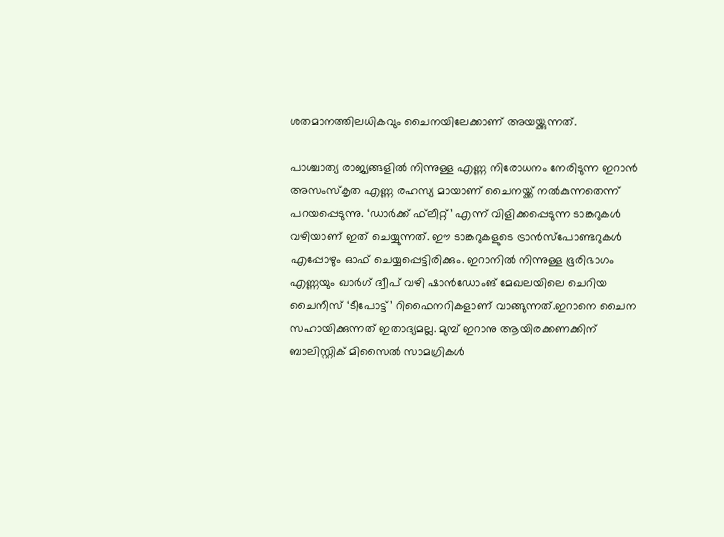ശതമാനത്തിലധികവും ചൈനയിലേക്കാണ് അയയ്ക്കുന്നത്.

പാശ്ചാത്യ രാജ്യങ്ങളില്‍ നിന്നുള്ള എണ്ണ നിരോധനം നേരിടുന്ന ഇറാന്‍ അസംസ്‌കൃത എണ്ണ രഹസ്യ മായാണ് ചൈനയ്ക്ക് നല്‍കുന്നതെന്ന് പറയപ്പെടുന്നു. ‘ഡാര്‍ക്ക് ഫ്‌ലീറ്റ്’ എന്ന് വിളിക്കപ്പെടുന്ന ടാങ്കറുകള്‍ വഴിയാണ് ഇത് ചെയ്യുന്നത്. ഈ ടാങ്കറുകളുടെ ട്രാന്‍സ്പോണ്ടറുകള്‍ എപ്പോഴും ഓഫ് ചെയ്യപ്പെട്ടിരിക്കും. ഇറാനില്‍ നിന്നുള്ള ഭൂരിഭാഗം എണ്ണയും ഖാര്‍ഗ് ദ്വീപ് വഴി ഷാന്‍ഡോംങ് മേഖലയിലെ ചെറിയ ചൈനീസ് ‘ടീപോട്ട്’ റിഫൈനറികളാണ് വാങ്ങുന്നത്.ഇറാനെ ചൈന സഹായിക്കുന്നത് ഇതാദ്യമല്ല. മുമ്പ് ഇറാനു ആയിരക്കണക്കിന് ബാലിസ്റ്റിക് മിസൈല്‍ സാമഗ്രികള്‍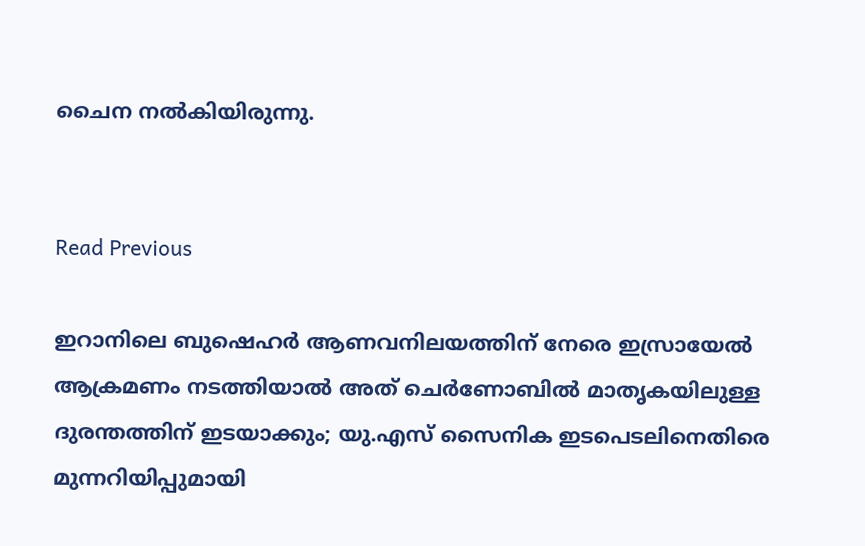ചൈന നല്‍കിയിരുന്നു.


Read Previous

ഇറാനിലെ ബുഷെഹര്‍ ആണവനിലയത്തിന് നേരെ ഇസ്രായേല്‍ ആക്രമണം നടത്തിയാല്‍ അത് ചെര്‍ണോബില്‍ മാതൃകയിലുള്ള ദുരന്തത്തിന് ഇടയാക്കും; യു.എസ് സൈനിക ഇടപെടലിനെതിരെ മുന്നറിയിപ്പുമായി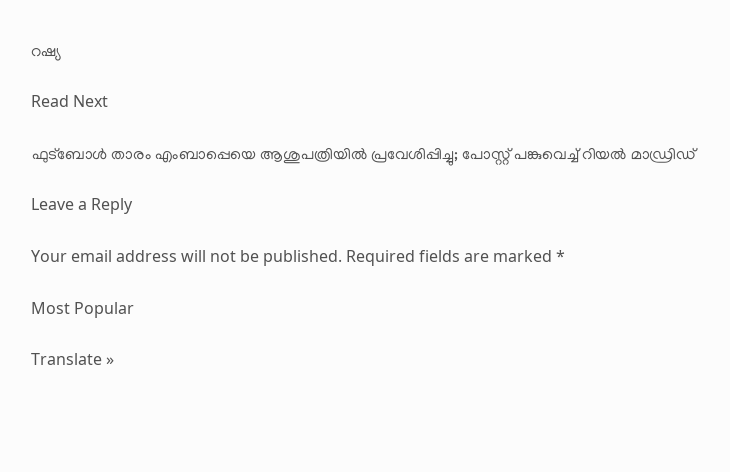റഷ്യ

Read Next

ഫുട്ബോൾ താരം എംബാപ്പെയെ ആശുപത്രിയിൽ പ്രവേശിപ്പിച്ചു; പോസ്റ്റ് പങ്കുവെച്ച് റിയൽ മാഡ്രിഡ്

Leave a Reply

Your email address will not be published. Required fields are marked *

Most Popular

Translate »